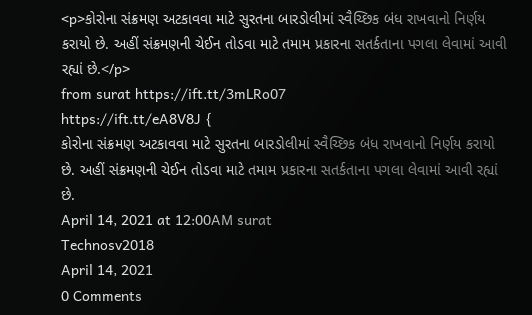<p>કોરોના સંક્રમણ અટકાવવા માટે સુરતના બારડોલીમાં સ્વૈચ્છિક બંધ રાખવાનો નિર્ણય કરાયો છે. અહીં સંક્રમણની ચેઈન તોડવા માટે તમામ પ્રકારના સતર્કતાના પગલા લેવામાં આવી રહ્યાં છે.</p>
from surat https://ift.tt/3mLRo07
https://ift.tt/eA8V8J {
કોરોના સંક્રમણ અટકાવવા માટે સુરતના બારડોલીમાં સ્વૈચ્છિક બંધ રાખવાનો નિર્ણય કરાયો છે. અહીં સંક્રમણની ચેઈન તોડવા માટે તમામ પ્રકારના સતર્કતાના પગલા લેવામાં આવી રહ્યાં છે.
April 14, 2021 at 12:00AM surat
Technosv2018
April 14, 2021
0 Comments